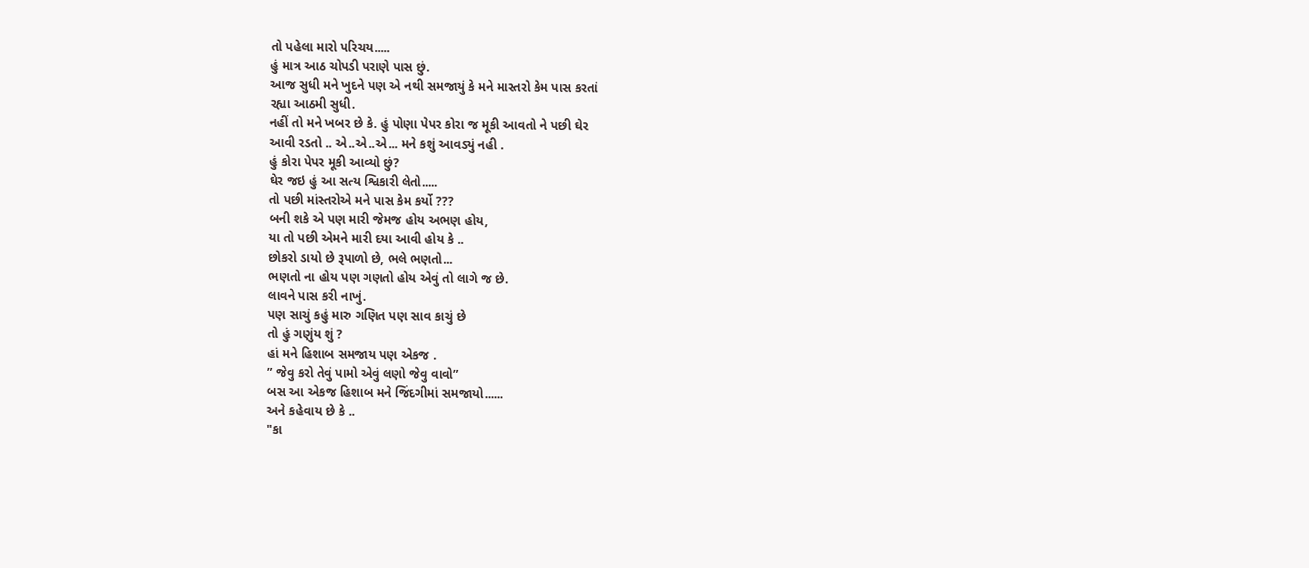તો પહેલા મારો પરિચય.....
હું માત્ર આઠ ચોપડી પરાણે પાસ છું.
આજ સુધી મને ખુદને પણ એ નથી સમજાયું કે મને માસ્તરો કેમ પાસ કરતાં
રહ્યા આઠમી સુધી.
નહીં તો મને ખબર છે કે. હું પોણા પેપર કોરા જ મૂકી આવતો ને પછી ઘેર
આવી રડતો .. એ..એ..એ... મને કશું આવડ્યું નહી .
હું કોરા પેપર મૂકી આવ્યો છું?
ઘેર જઇ હું આ સત્ય શ્વિકારી લેતો.....
તો પછી માંસ્તરોએ મને પાસ કેમ કર્યો ???
બની શકે એ પણ મારી જેમજ હોય અભણ હોય,
યા તો પછી એમને મારી દયા આવી હોય કે ..
છોકરો ડાયો છે રૂપાળો છે, ભલે ભણતો...
ભણતો ના હોય પણ ગણતો હોય એવું તો લાગે જ છે.
લાવને પાસ કરી નાખું.
પણ સાચું કહું મારુ ગણિત પણ સાવ કાચું છે
તો હું ગણુંય શું ?
હાં મને હિશાબ સમજાય પણ એકજ .
” જેવુ કરો તેવું પામો એવું લણો જેવુ વાવો”
બસ આ એકજ હિશાબ મને જિંદગીમાં સમજાયો......
અને કહેવાય છે કે ..
"કા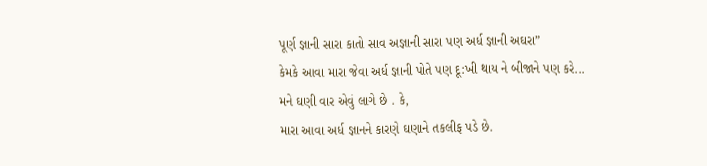પૂર્ણ જ્ઞાની સારા કાતો સાવ અજ્ઞાની સારા પણ અર્ધ જ્ઞાની અઘરા”
કેમકે આવા મારા જેવા અર્ધ જ્ઞાની પોતે પણ દૂ:ખી થાય ને બીજાને પણ કરે...
મને ઘણી વાર એવું લાગે છે . કે,
મારા આવા અર્ધ જ્ઞાનને કારણે ઘણાને તકલીફ પડે છે.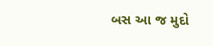બસ આ જ મુદો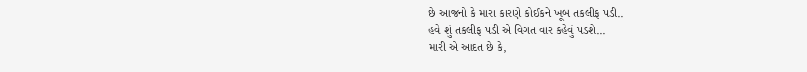છે આજનો કે મારા કારણે કોઈકને ખૂબ તકલીફ પડી..
હવે શું તકલીફ પડી એ વિગત વાર કહેવું પડશે...
મારી એ આદત છે કે,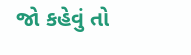જો કહેવું તો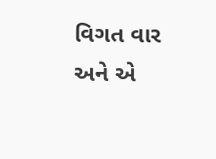વિગત વાર અને એ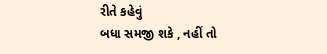રીતે કહેવું
બધા સમજી શકે , નહીં તો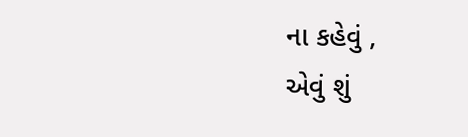ના કહેવું ,
એવું શું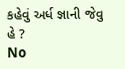કહેવું અર્ધ જ્ઞાની જેવુ હે ?
No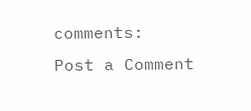comments:
Post a Comment